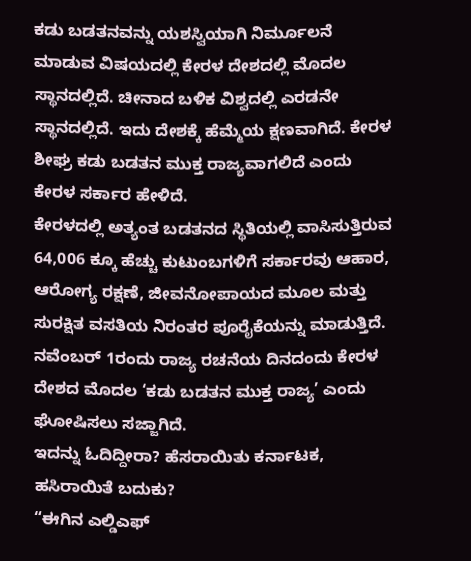ಕಡು ಬಡತನವನ್ನು ಯಶಸ್ವಿಯಾಗಿ ನಿರ್ಮೂಲನೆ ಮಾಡುವ ವಿಷಯದಲ್ಲಿ ಕೇರಳ ದೇಶದಲ್ಲಿ ಮೊದಲ ಸ್ಥಾನದಲ್ಲಿದೆ. ಚೀನಾದ ಬಳಿಕ ವಿಶ್ವದಲ್ಲಿ ಎರಡನೇ ಸ್ಥಾನದಲ್ಲಿದೆ. ಇದು ದೇಶಕ್ಕೆ ಹೆಮ್ಮೆಯ ಕ್ಷಣವಾಗಿದೆ. ಕೇರಳ ಶೀಘ್ರ ಕಡು ಬಡತನ ಮುಕ್ತ ರಾಜ್ಯವಾಗಲಿದೆ ಎಂದು ಕೇರಳ ಸರ್ಕಾರ ಹೇಳಿದೆ.
ಕೇರಳದಲ್ಲಿ ಅತ್ಯಂತ ಬಡತನದ ಸ್ಥಿತಿಯಲ್ಲಿ ವಾಸಿಸುತ್ತಿರುವ 64,006 ಕ್ಕೂ ಹೆಚ್ಚು ಕುಟುಂಬಗಳಿಗೆ ಸರ್ಕಾರವು ಆಹಾರ, ಆರೋಗ್ಯ ರಕ್ಷಣೆ, ಜೀವನೋಪಾಯದ ಮೂಲ ಮತ್ತು ಸುರಕ್ಷಿತ ವಸತಿಯ ನಿರಂತರ ಪೂರೈಕೆಯನ್ನು ಮಾಡುತ್ತಿದೆ. ನವೆಂಬರ್ 1ರಂದು ರಾಜ್ಯ ರಚನೆಯ ದಿನದಂದು ಕೇರಳ ದೇಶದ ಮೊದಲ ‘ಕಡು ಬಡತನ ಮುಕ್ತ ರಾಜ್ಯ’ ಎಂದು ಘೋಷಿಸಲು ಸಜ್ಜಾಗಿದೆ.
ಇದನ್ನು ಓದಿದ್ದೀರಾ? ಹೆಸರಾಯಿತು ಕರ್ನಾಟಕ, ಹಸಿರಾಯಿತೆ ಬದುಕು?
“ಈಗಿನ ಎಲ್ಡಿಎಫ್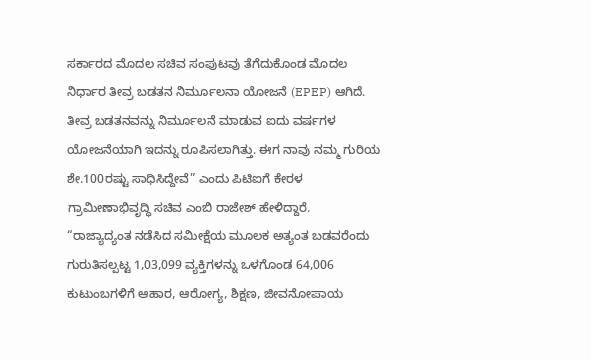ಸರ್ಕಾರದ ಮೊದಲ ಸಚಿವ ಸಂಪುಟವು ತೆಗೆದುಕೊಂಡ ಮೊದಲ ನಿರ್ಧಾರ ತೀವ್ರ ಬಡತನ ನಿರ್ಮೂಲನಾ ಯೋಜನೆ (EPEP) ಆಗಿದೆ. ತೀವ್ರ ಬಡತನವನ್ನು ನಿರ್ಮೂಲನೆ ಮಾಡುವ ಐದು ವರ್ಷಗಳ ಯೋಜನೆಯಾಗಿ ಇದನ್ನು ರೂಪಿಸಲಾಗಿತ್ತು. ಈಗ ನಾವು ನಮ್ಮ ಗುರಿಯ ಶೇ.100ರಷ್ಟು ಸಾಧಿಸಿದ್ದೇವೆ” ಎಂದು ಪಿಟಿಐಗೆ ಕೇರಳ ಗ್ರಾಮೀಣಾಭಿವೃದ್ಧಿ ಸಚಿವ ಎಂಬಿ ರಾಜೇಶ್ ಹೇಳಿದ್ದಾರೆ.
“ರಾಜ್ಯಾದ್ಯಂತ ನಡೆಸಿದ ಸಮೀಕ್ಷೆಯ ಮೂಲಕ ಅತ್ಯಂತ ಬಡವರೆಂದು ಗುರುತಿಸಲ್ಪಟ್ಟ 1,03,099 ವ್ಯಕ್ತಿಗಳನ್ನು ಒಳಗೊಂಡ 64,006 ಕುಟುಂಬಗಳಿಗೆ ಆಹಾರ, ಆರೋಗ್ಯ, ಶಿಕ್ಷಣ, ಜೀವನೋಪಾಯ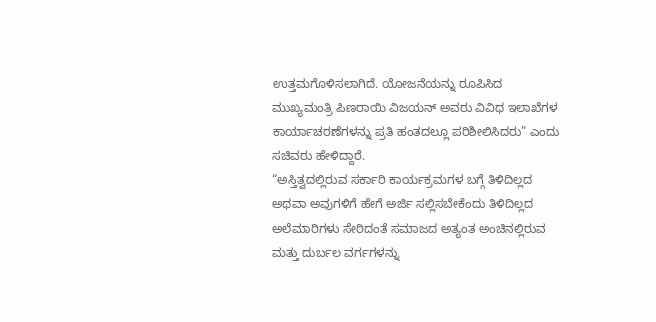ಉತ್ತಮಗೊಳಿಸಲಾಗಿದೆ. ಯೋಜನೆಯನ್ನು ರೂಪಿಸಿದ ಮುಖ್ಯಮಂತ್ರಿ ಪಿಣರಾಯಿ ವಿಜಯನ್ ಅವರು ವಿವಿಧ ಇಲಾಖೆಗಳ ಕಾರ್ಯಾಚರಣೆಗಳನ್ನು ಪ್ರತಿ ಹಂತದಲ್ಲೂ ಪರಿಶೀಲಿಸಿದರು” ಎಂದು ಸಚಿವರು ಹೇಳಿದ್ದಾರೆ.
“ಅಸ್ತಿತ್ವದಲ್ಲಿರುವ ಸರ್ಕಾರಿ ಕಾರ್ಯಕ್ರಮಗಳ ಬಗ್ಗೆ ತಿಳಿದಿಲ್ಲದ ಅಥವಾ ಅವುಗಳಿಗೆ ಹೇಗೆ ಅರ್ಜಿ ಸಲ್ಲಿಸಬೇಕೆಂದು ತಿಳಿದಿಲ್ಲದ ಅಲೆಮಾರಿಗಳು ಸೇರಿದಂತೆ ಸಮಾಜದ ಅತ್ಯಂತ ಅಂಚಿನಲ್ಲಿರುವ ಮತ್ತು ದುರ್ಬಲ ವರ್ಗಗಳನ್ನು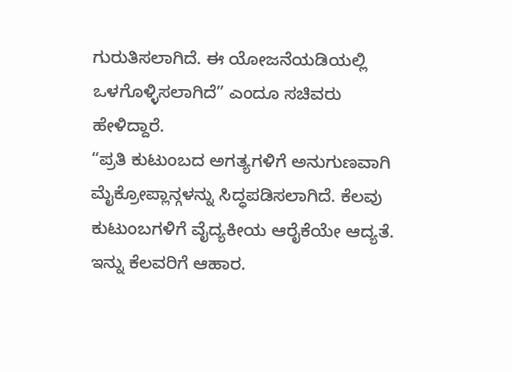ಗುರುತಿಸಲಾಗಿದೆ. ಈ ಯೋಜನೆಯಡಿಯಲ್ಲಿ ಒಳಗೊಳ್ಳಿಸಲಾಗಿದೆ” ಎಂದೂ ಸಚಿವರು ಹೇಳಿದ್ದಾರೆ.
“ಪ್ರತಿ ಕುಟುಂಬದ ಅಗತ್ಯಗಳಿಗೆ ಅನುಗುಣವಾಗಿ ಮೈಕ್ರೋಪ್ಲಾನ್ಗಳನ್ನು ಸಿದ್ಧಪಡಿಸಲಾಗಿದೆ. ಕೆಲವು ಕುಟುಂಬಗಳಿಗೆ ವೈದ್ಯಕೀಯ ಆರೈಕೆಯೇ ಆದ್ಯತೆ. ಇನ್ನು ಕೆಲವರಿಗೆ ಆಹಾರ.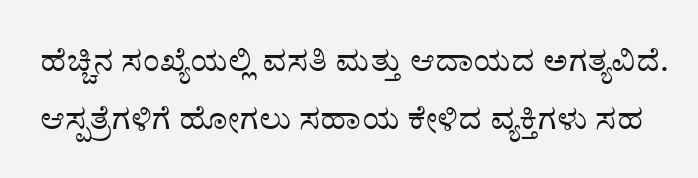ಹೆಚ್ಚಿನ ಸಂಖ್ಯೆಯಲ್ಲಿ ವಸತಿ ಮತ್ತು ಆದಾಯದ ಅಗತ್ಯವಿದೆ. ಆಸ್ಪತ್ರೆಗಳಿಗೆ ಹೋಗಲು ಸಹಾಯ ಕೇಳಿದ ವ್ಯಕ್ತಿಗಳು ಸಹ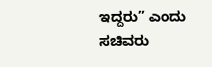ಇದ್ದರು” ಎಂದು ಸಚಿವರು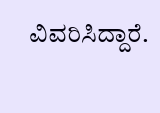ವಿವರಿಸಿದ್ದಾರೆ.